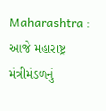Maharashtra : આજે મહારાષ્ટ્ર મંત્રીમંડળનું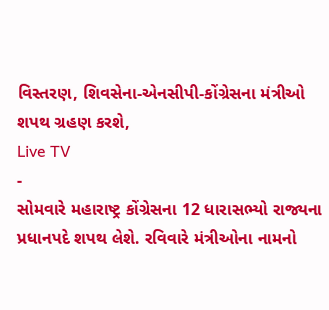વિસ્તરણ, શિવસેના-એનસીપી-કોંગ્રેસના મંત્રીઓ શપથ ગ્રહણ કરશે,
Live TV
-
સોમવારે મહારાષ્ટ્ર કોંગ્રેસના 12 ધારાસભ્યો રાજ્યના પ્રધાનપદે શપથ લેશે. રવિવારે મંત્રીઓના નામનો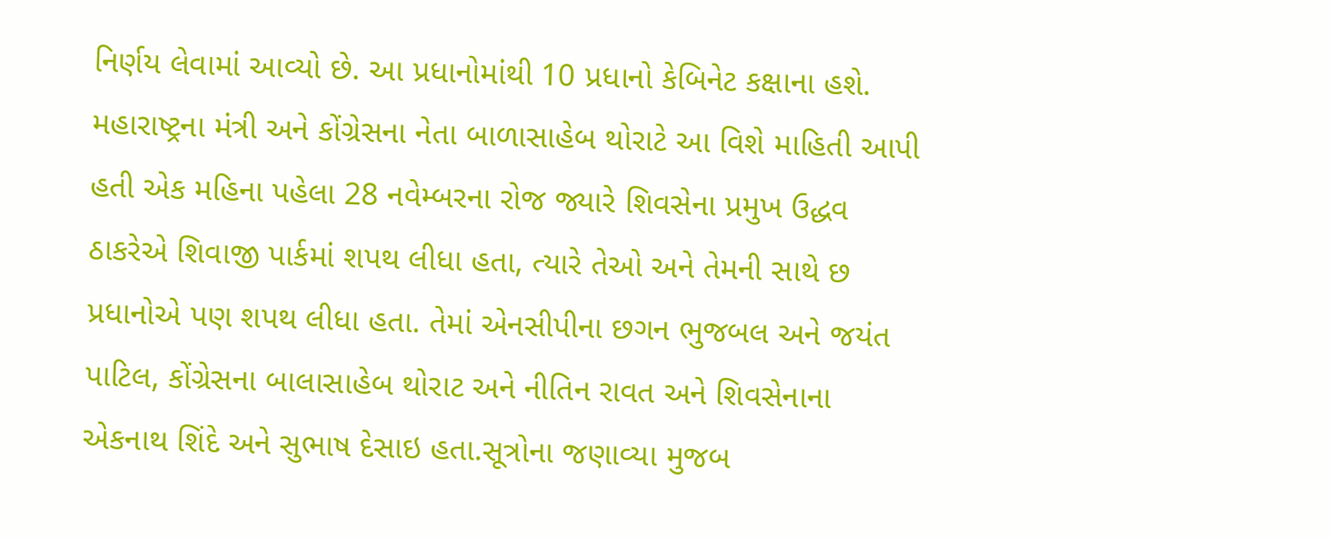નિર્ણય લેવામાં આવ્યો છે. આ પ્રધાનોમાંથી 10 પ્રધાનો કેબિનેટ કક્ષાના હશે. મહારાષ્ટ્રના મંત્રી અને કોંગ્રેસના નેતા બાળાસાહેબ થોરાટે આ વિશે માહિતી આપી હતી એક મહિના પહેલા 28 નવેમ્બરના રોજ જ્યારે શિવસેના પ્રમુખ ઉદ્ધવ ઠાકરેએ શિવાજી પાર્કમાં શપથ લીધા હતા, ત્યારે તેઓ અને તેમની સાથે છ પ્રધાનોએ પણ શપથ લીધા હતા. તેમાં એનસીપીના છગન ભુજબલ અને જયંત પાટિલ, કોંગ્રેસના બાલાસાહેબ થોરાટ અને નીતિન રાવત અને શિવસેનાના એકનાથ શિંદે અને સુભાષ દેસાઇ હતા.સૂત્રોના જણાવ્યા મુજબ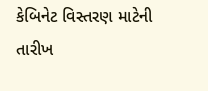કેબિનેટ વિસ્તરણ માટેની તારીખ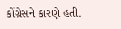કોંગ્રેસને કારણે હતી.